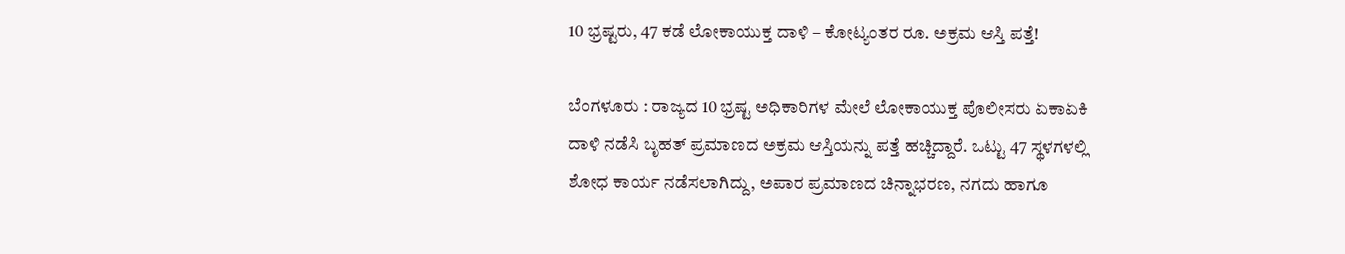10 ಭ್ರಷ್ಟರು, 47 ಕಡೆ ಲೋಕಾಯುಕ್ತ ದಾಳಿ – ಕೋಟ್ಯಂತರ ರೂ. ಅಕ್ರಮ ಆಸ್ತಿ ಪತ್ತೆ!

ಬೆಂಗಳೂರು : ರಾಜ್ಯದ 10 ಭ್ರಷ್ಟ ಅಧಿಕಾರಿಗಳ ಮೇಲೆ ಲೋಕಾಯುಕ್ತ ಪೊಲೀಸರು ಏಕಾಏಕಿ ದಾಳಿ ನಡೆಸಿ ಬೃಹತ್ ಪ್ರಮಾಣದ ಅಕ್ರಮ ಆಸ್ತಿಯನ್ನು ಪತ್ತೆ ಹಚ್ಚಿದ್ದಾರೆ. ಒಟ್ಟು 47 ಸ್ಥಳಗಳಲ್ಲಿ ಶೋಧ ಕಾರ್ಯ ನಡೆಸಲಾಗಿದ್ದು, ಅಪಾರ ಪ್ರಮಾಣದ ಚಿನ್ನಾಭರಣ, ನಗದು ಹಾಗೂ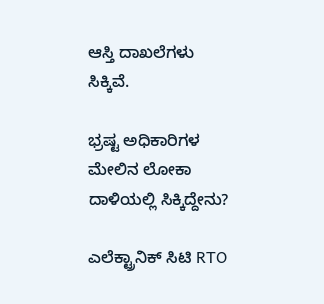ಆಸ್ತಿ ದಾಖಲೆಗಳು ಸಿಕ್ಕಿವೆ.

ಭ್ರಷ್ಟ ಅಧಿಕಾರಿಗಳ ಮೇಲಿನ ಲೋಕಾ ದಾಳಿಯಲ್ಲಿ ಸಿಕ್ಕಿದ್ದೇನು?

ಎಲೆಕ್ಟ್ರಾನಿಕ್ ಸಿಟಿ RTO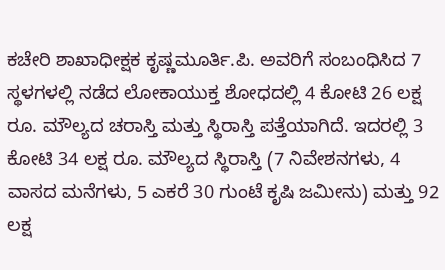ಕಚೇರಿ ಶಾಖಾಧೀಕ್ಷಕ ಕೃಷ್ಣಮೂರ್ತಿ.ಪಿ. ಅವರಿಗೆ ಸಂಬಂಧಿಸಿದ 7 ಸ್ಥಳಗಳಲ್ಲಿ ನಡೆದ ಲೋಕಾಯುಕ್ತ ಶೋಧದಲ್ಲಿ 4 ಕೋಟಿ 26 ಲಕ್ಷ ರೂ. ಮೌಲ್ಯದ ಚರಾಸ್ತಿ ಮತ್ತು ಸ್ಥಿರಾಸ್ತಿ ಪತ್ತೆಯಾಗಿದೆ. ಇದರಲ್ಲಿ 3 ಕೋಟಿ 34 ಲಕ್ಷ ರೂ. ಮೌಲ್ಯದ ಸ್ಥಿರಾಸ್ತಿ (7 ನಿವೇಶನಗಳು, 4 ವಾಸದ ಮನೆಗಳು, 5 ಎಕರೆ 30 ಗುಂಟೆ ಕೃಷಿ ಜಮೀನು) ಮತ್ತು 92 ಲಕ್ಷ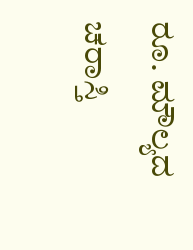ರೂ. ಮೌಲ್ಯದ ಚರಾಸ್ತಿ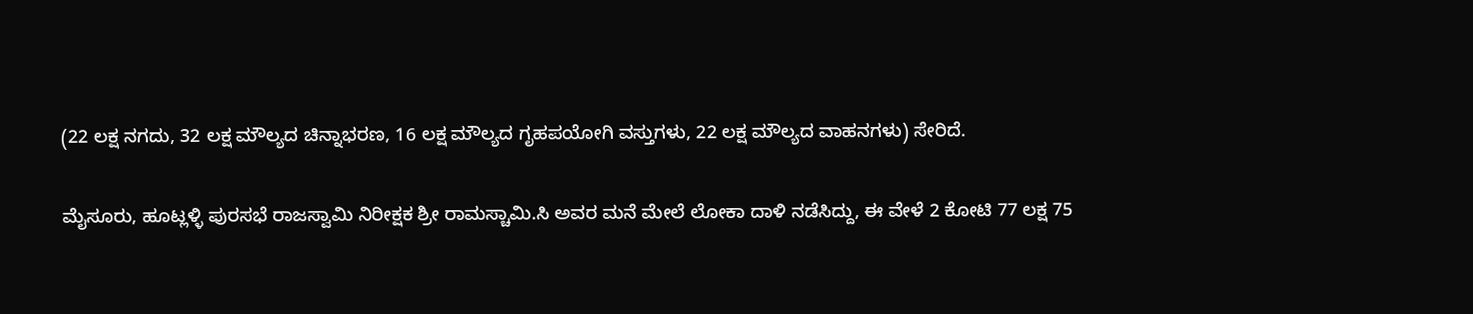(22 ಲಕ್ಷ ನಗದು, 32 ಲಕ್ಷ ಮೌಲ್ಯದ ಚಿನ್ನಾಭರಣ, 16 ಲಕ್ಷ ಮೌಲ್ಯದ ಗೃಹಪಯೋಗಿ ವಸ್ತುಗಳು, 22 ಲಕ್ಷ ಮೌಲ್ಯದ ವಾಹನಗಳು) ಸೇರಿದೆ.

ಮೈಸೂರು, ಹೂಟ್ಲಳ್ಳಿ ಪುರಸಭೆ ರಾಜಸ್ವಾಮಿ ನಿರೀಕ್ಷಕ ಶ್ರೀ ರಾಮಸ್ಚಾಮಿ.ಸಿ ಅವರ ಮನೆ ಮೇಲೆ ಲೋಕಾ ದಾಳಿ ನಡೆಸಿದ್ದು, ಈ ವೇಳೆ 2 ಕೋಟಿ 77 ಲಕ್ಷ 75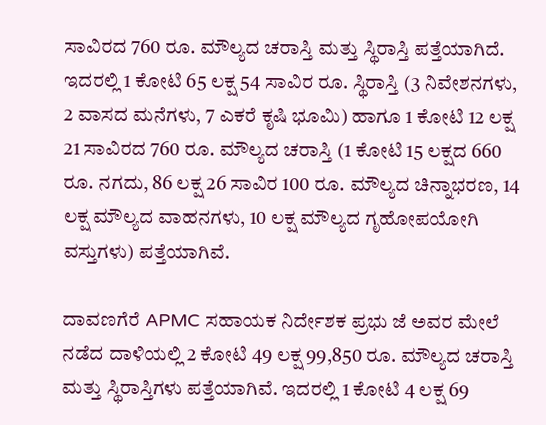ಸಾವಿರದ 760 ರೂ. ಮೌಲ್ಯದ ಚರಾಸ್ತಿ ಮತ್ತು ಸ್ಥಿರಾಸ್ತಿ ಪತ್ತೆಯಾಗಿದೆ. ಇದರಲ್ಲಿ 1 ಕೋಟಿ 65 ಲಕ್ಷ 54 ಸಾವಿರ ರೂ. ಸ್ಥಿರಾಸ್ತಿ (3 ನಿವೇಶನಗಳು, 2 ವಾಸದ ಮನೆಗಳು, 7 ಎಕರೆ ಕೃಷಿ ಭೂಮಿ) ಹಾಗೂ 1 ಕೋಟಿ 12 ಲಕ್ಷ 21 ಸಾವಿರದ 760 ರೂ. ಮೌಲ್ಯದ ಚರಾಸ್ತಿ (1 ಕೋಟಿ 15 ಲಕ್ಷದ 660 ರೂ. ನಗದು, 86 ಲಕ್ಷ 26 ಸಾವಿರ 100 ರೂ. ಮೌಲ್ಯದ ಚಿನ್ನಾಭರಣ, 14 ಲಕ್ಷ ಮೌಲ್ಯದ ವಾಹನಗಳು, 10 ಲಕ್ಷ ಮೌಲ್ಯದ ಗೃಹೋಪಯೋಗಿ ವಸ್ತುಗಳು) ಪತ್ತೆಯಾಗಿವೆ.

ದಾವಣಗೆರೆ APMC ಸಹಾಯಕ ನಿರ್ದೇಶಕ ಪ್ರಭು ಜೆ ಅವರ ಮೇಲೆ ನಡೆದ ದಾಳಿಯಲ್ಲಿ 2 ಕೋಟಿ 49 ಲಕ್ಷ 99,850 ರೂ. ಮೌಲ್ಯದ ಚರಾಸ್ತಿ ಮತ್ತು ಸ್ಥಿರಾಸ್ತಿಗಳು ಪತ್ತೆಯಾಗಿವೆ. ಇದರಲ್ಲಿ 1 ಕೋಟಿ 4 ಲಕ್ಷ 69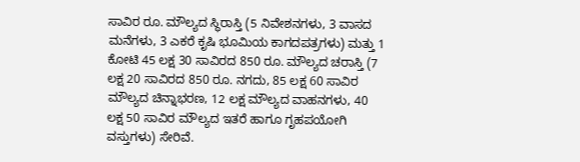ಸಾವಿರ ರೂ. ಮೌಲ್ಯದ ಸ್ಥಿರಾಸ್ತಿ (5 ನಿವೇಶನಗಳು, 3 ವಾಸದ ಮನೆಗಳು, 3 ಎಕರೆ ಕೃಷಿ ಭೂಮಿಯ ಕಾಗದಪತ್ರಗಳು) ಮತ್ತು 1 ಕೋಟಿ 45 ಲಕ್ಷ 30 ಸಾವಿರದ 850 ರೂ. ಮೌಲ್ಯದ ಚರಾಸ್ತಿ (7 ಲಕ್ಷ 20 ಸಾವಿರದ 850 ರೂ. ನಗದು, 85 ಲಕ್ಷ 60 ಸಾವಿರ ಮೌಲ್ಯದ ಚಿನ್ನಾಭರಣ, 12 ಲಕ್ಷ ಮೌಲ್ಯದ ವಾಹನಗಳು, 40 ಲಕ್ಷ 50 ಸಾವಿರ ಮೌಲ್ಯದ ಇತರೆ ಹಾಗೂ ಗೃಹಪಯೋಗಿ ವಸ್ತುಗಳು) ಸೇರಿವೆ.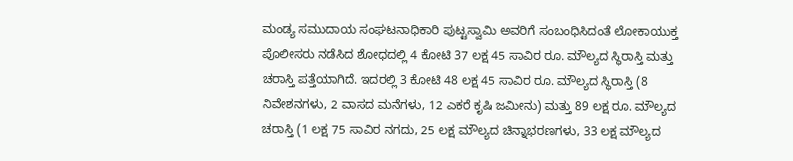ಮಂಡ್ಯ ಸಮುದಾಯ ಸಂಘಟನಾಧಿಕಾರಿ ಪುಟ್ಟಸ್ವಾಮಿ ಅವರಿಗೆ ಸಂಬಂಧಿಸಿದಂತೆ ಲೋಕಾಯುಕ್ತ ಪೊಲೀಸರು ನಡೆಸಿದ ಶೋಧದಲ್ಲಿ 4 ಕೋಟಿ 37 ಲಕ್ಷ 45 ಸಾವಿರ ರೂ. ಮೌಲ್ಯದ ಸ್ಥಿರಾಸ್ತಿ ಮತ್ತು ಚರಾಸ್ತಿ ಪತ್ತೆಯಾಗಿದೆ. ಇದರಲ್ಲಿ 3 ಕೋಟಿ 48 ಲಕ್ಷ 45 ಸಾವಿರ ರೂ. ಮೌಲ್ಯದ ಸ್ಥಿರಾಸ್ತಿ (8 ನಿವೇಶನಗಳು, 2 ವಾಸದ ಮನೆಗಳು, 12 ಎಕರೆ ಕೃಷಿ ಜಮೀನು) ಮತ್ತು 89 ಲಕ್ಷ ರೂ. ಮೌಲ್ಯದ ಚರಾಸ್ತಿ (1 ಲಕ್ಷ 75 ಸಾವಿರ ನಗದು, 25 ಲಕ್ಷ ಮೌಲ್ಯದ ಚಿನ್ನಾಭರಣಗಳು, 33 ಲಕ್ಷ ಮೌಲ್ಯದ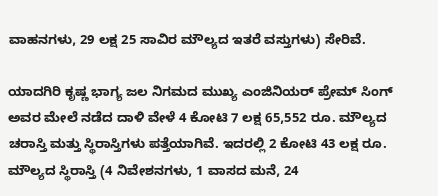ವಾಹನಗಳು, 29 ಲಕ್ಷ 25 ಸಾವಿರ ಮೌಲ್ಯದ ಇತರೆ ವಸ್ತುಗಳು) ಸೇರಿವೆ.

ಯಾದಗಿರಿ ಕೃಷ್ಣ ಭಾಗ್ಯ ಜಲ ನಿಗಮದ ಮುಖ್ಯ ಎಂಜಿನಿಯರ್ ಪ್ರೇಮ್ ಸಿಂಗ್ ಅವರ ಮೇಲೆ ನಡೆದ ದಾಳಿ ವೇಳೆ‌ 4 ಕೋಟಿ 7 ಲಕ್ಷ 65,552 ರೂ. ಮೌಲ್ಯದ ಚರಾಸ್ತಿ ಮತ್ತು ಸ್ಥಿರಾಸ್ತಿಗಳು ಪತ್ತೆಯಾಗಿವೆ. ಇದರಲ್ಲಿ 2 ಕೋಟಿ 43 ಲಕ್ಷ ರೂ. ಮೌಲ್ಯದ ಸ್ಥಿರಾಸ್ತಿ (4 ನಿವೇಶನಗಳು, 1 ವಾಸದ ಮನೆ, 24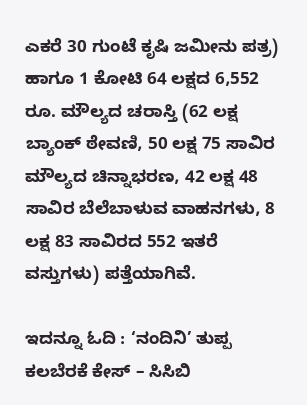ಎಕರೆ 30 ಗುಂಟೆ ಕೃಷಿ ಜಮೀನು ಪತ್ರ) ಹಾಗೂ 1 ಕೋಟಿ 64 ಲಕ್ಷದ 6,552 ರೂ. ಮೌಲ್ಯದ ಚರಾಸ್ತಿ (62 ಲಕ್ಷ ಬ್ಯಾಂಕ್ ಠೇವಣಿ, 50 ಲಕ್ಷ 75 ಸಾವಿರ ಮೌಲ್ಯದ ಚಿನ್ನಾಭರಣ, 42 ಲಕ್ಷ 48 ಸಾವಿರ ಬೆಲೆಬಾಳುವ ವಾಹನಗಳು, 8 ಲಕ್ಷ 83 ಸಾವಿರದ 552 ಇತರೆ ವಸ್ತುಗಳು) ಪತ್ತೆಯಾಗಿವೆ.

ಇದನ್ನೂ ಓದಿ : ‘ನಂದಿನಿ’ ತುಪ್ಪ ಕಲಬೆರಕೆ ಕೇಸ್ – ಸಿಸಿಬಿ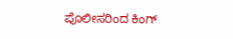ಪೊಲೀಸರಿಂದ ಕಿಂಗ್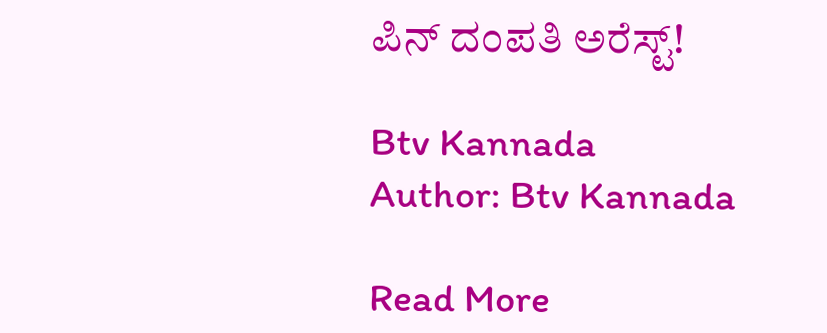ಪಿನ್ ದಂಪತಿ ಅರೆಸ್ಟ್!

Btv Kannada
Author: Btv Kannada

Read More